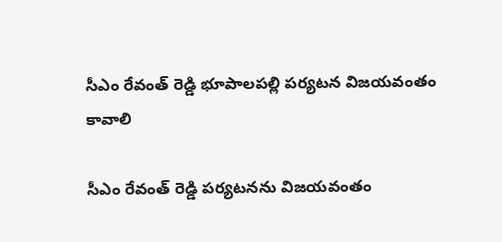సీఎం రేవంత్ రెడ్డి భూపాలపల్లి పర్యటన విజయవంతం కావాలి

సీఎం రేవంత్ రెడ్డి పర్యటనను విజయవంతం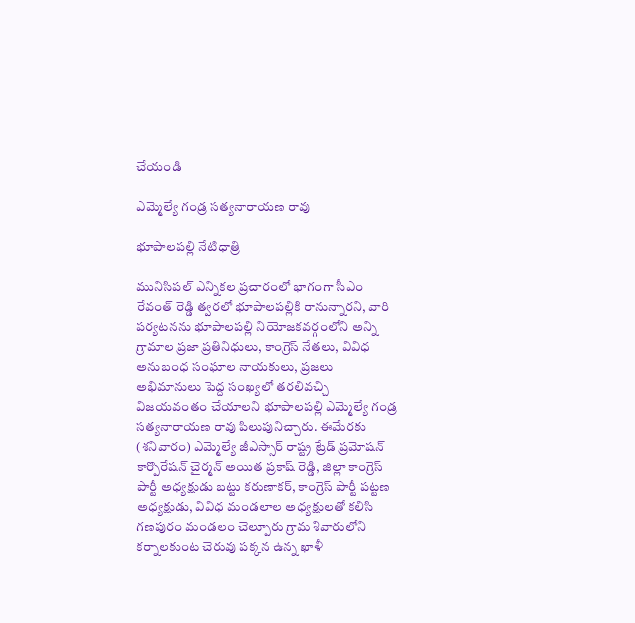చేయండి

ఎమ్మెల్యే గండ్ర సత్యనారాయణ రావు

భూపాలపల్లి నేటిధాత్రి

మునిసిపల్ ఎన్నికల ప్రచారంలో భాగంగా సీఎం రేవంత్ రెడ్డి త్వరలో భూపాలపల్లికి రానున్నారని, వారి పర్యటనను భూపాలపల్లి నియోజకవర్గంలోని అన్ని గ్రామాల ప్రజా ప్రతినిధులు, కాంగ్రెస్ నేతలు, వివిధ అనుబంధ సంఘాల నాయకులు, ప్రజలు అభిమానులు పెద్ద సంఖ్యలో తరలివచ్చి విజయవంతం చేయాలని భూపాలపల్లి ఎమ్మెల్యే గండ్ర సత్యనారాయణ రావు పిలుపునిచ్చారు. ఈమేరకు (శనివారం) ఎమ్మెల్యే జీఎస్సార్ రాష్ట్ర ట్రేడ్ ప్రమోషన్ కార్పొరేషన్ చైర్మన్ అయిత ప్రకాష్ రెడ్డి, జిల్లా కాంగ్రెస్ పార్టీ అధ్యక్షుడు బట్టు కరుణాకర్, కాంగ్రెస్ పార్టీ పట్టణ అధ్యక్షుడు, వివిధ మండలాల అధ్యక్షులతో కలిసి గణపురం మండలం చెల్పూరు గ్రామ శివారులోని కర్నాలకుంట చెరువు పక్కన ఉన్న ఖాళీ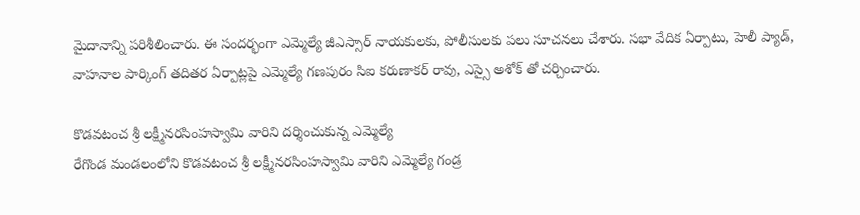మైదానాన్ని పరిశీలించారు. ఈ సందర్భంగా ఎమ్మెల్యే జీఎస్సార్ నాయకులకు, పోలీసులకు పలు సూచనలు చేశారు. సభా వేదిక ఏర్పాటు, హెలీ ప్యాడ్, వాహనాల పార్కింగ్ తదితర ఏర్పాట్లపై ఎమ్మెల్యే గణపురం సిఐ కరుణాకర్ రావు, ఎస్సై అశోక్ తో చర్చించారు.

కొడవటంచ శ్రీ లక్ష్మీనరసింహస్వామి వారిని దర్శించుకున్న ఎమ్మెల్యే
రేగొండ మండలంలోని కొడవటంచ శ్రీ లక్ష్మీనరసింహస్వామి వారిని ఎమ్మెల్యే గండ్ర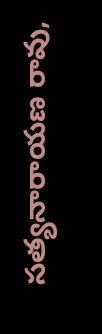సత్యనారాయణ రావు,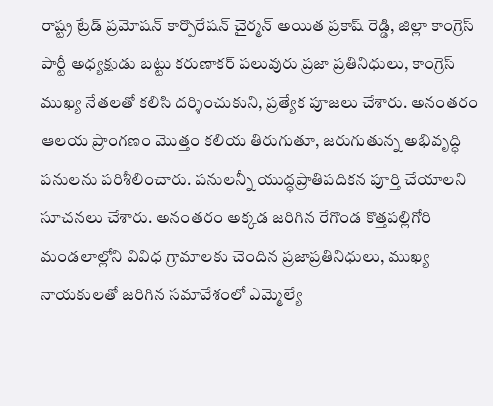రాష్ట్ర ట్రేడ్ ప్రమోషన్ కార్పొరేషన్ చైర్మన్ అయిత ప్రకాష్ రెడ్డి, జిల్లా కాంగ్రెస్ పార్టీ అధ్యక్షుడు బట్టు కరుణాకర్ పలువురు ప్రజా ప్రతినిధులు, కాంగ్రెస్ ముఖ్య నేతలతో కలిసి దర్శించుకుని, ప్రత్యేక పూజలు చేశారు. అనంతరం ఆలయ ప్రాంగణం మొత్తం కలియ తిరుగుతూ, జరుగుతున్న అభివృద్ధి పనులను పరిశీలించారు. పనులన్నీ యుద్ధప్రాతిపదికన పూర్తి చేయాలని సూచనలు చేశారు. అనంతరం అక్కడ జరిగిన రేగొండ కొత్తపల్లిగోరి మండలాల్లోని వివిధ గ్రామాలకు చెందిన ప్రజాప్రతినిధులు, ముఖ్య నాయకులతో జరిగిన సమావేశంలో ఎమ్మెల్యే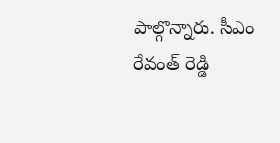పాల్గొన్నారు. సీఎం రేవంత్ రెడ్డి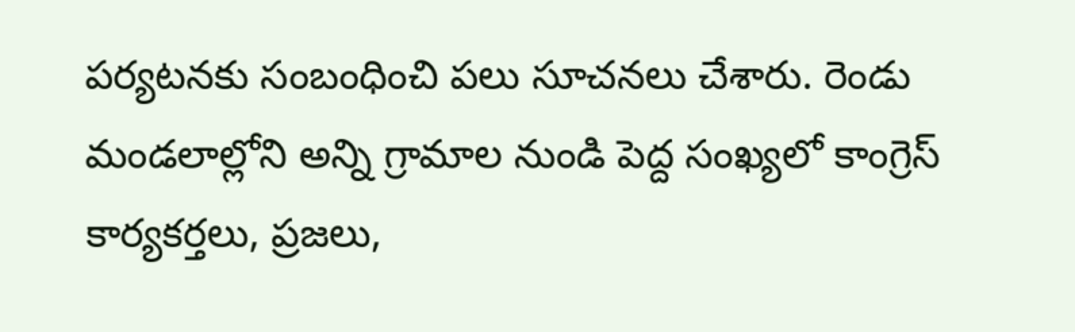పర్యటనకు సంబంధించి పలు సూచనలు చేశారు. రెండు మండలాల్లోని అన్ని గ్రామాల నుండి పెద్ద సంఖ్యలో కాంగ్రెస్ కార్యకర్తలు, ప్రజలు,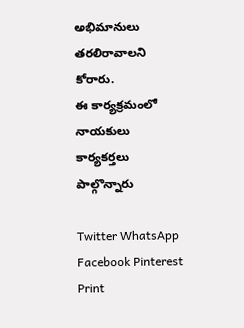అభిమానులు తరలిరావాలని కోరారు.
ఈ కార్యక్రమంలో నాయకులు కార్యకర్తలు పాల్గొన్నారు

Twitter WhatsApp Facebook Pinterest Print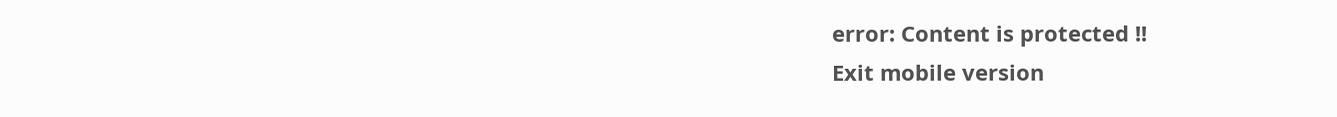error: Content is protected !!
Exit mobile version